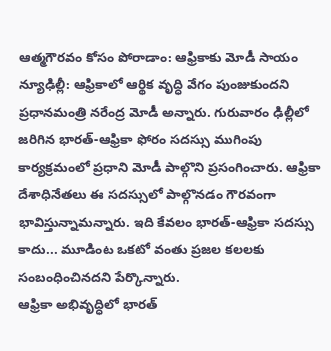ఆత్మగౌరవం కోసం పోరాడాం: ఆఫ్రికాకు మోడీ సాయం
న్యూఢిల్లీ: ఆఫ్రికాలో ఆర్థిక వృద్ధి వేగం పుంజుకుందని ప్రధానమంత్రి నరేంద్ర మోడీ అన్నారు. గురువారం ఢిల్లీలో జరిగిన భారత్-ఆఫ్రికా ఫోరం సదస్సు ముగింపు కార్యక్రమంలో ప్రధాని మోడీ పాల్గొని ప్రసంగించారు. ఆఫ్రికా దేశాధినేతలు ఈ సదస్సులో పాల్గొనడం గౌరవంగా భావిస్తున్నామన్నారు. ఇది కేవలం భారత్-ఆఫ్రికా సదస్సు కాదు... మూడింట ఒకటో వంతు ప్రజల కలలకు సంబంధించినదని పేర్కొన్నారు.
ఆఫ్రికా అభివృద్ధిలో భారత్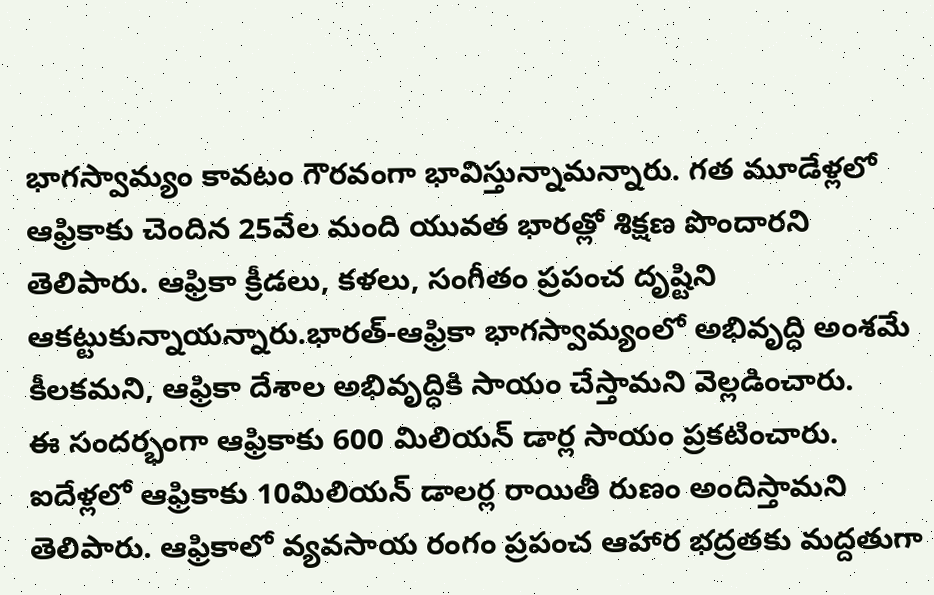భాగస్వామ్యం కావటం గౌరవంగా భావిస్తున్నామన్నారు. గత మూడేళ్లలో ఆఫ్రికాకు చెందిన 25వేల మంది యువత భారత్లో శిక్షణ పొందారని తెలిపారు. ఆఫ్రికా క్రీడలు, కళలు, సంగీతం ప్రపంచ దృష్టిని ఆకట్టుకున్నాయన్నారు.భారత్-ఆఫ్రికా భాగస్వామ్యంలో అభివృద్ధి అంశమే కీలకమని, ఆఫ్రికా దేశాల అభివృద్ధికి సాయం చేస్తామని వెల్లడించారు.
ఈ సందర్భంగా ఆఫ్రికాకు 600 మిలియన్ డార్ల సాయం ప్రకటించారు. ఐదేళ్లలో ఆఫ్రికాకు 10మిలియన్ డాలర్ల రాయితీ రుణం అందిస్తామని తెలిపారు. ఆఫ్రికాలో వ్యవసాయ రంగం ప్రపంచ ఆహార భద్రతకు మద్దతుగా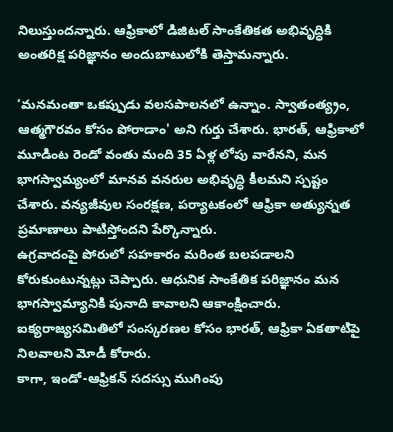నిలుస్తుందన్నారు. ఆఫ్రికాలో డిజిటల్ సాంకేతికత అభివృద్ధికి అంతరిక్ష పరిజ్ఞానం అందుబాటులోకి తెస్తామన్నారు.

‘మనమంతా ఒకప్పుడు వలసపాలనలో ఉన్నాం. స్వాతంత్య్రం, ఆత్మగౌరవం కోసం పోరాడాం' అని గుర్తు చేశారు. భారత్, ఆఫ్రికాలో మూడింట రెండో వంతు మంది 35 ఏళ్ల లోపు వారేనని, మన భాగస్వామ్యంలో మానవ వనరుల అభివృద్ధి కీలమని స్పష్టం చేశారు. వన్యజీవుల సంరక్షణ, పర్యాటకంలో ఆఫ్రికా అత్యున్నత ప్రమాణాలు పాటిస్తోందని పేర్కొన్నారు.
ఉగ్రవాదంపై పోరులో సహకారం మరింత బలపడాలని కోరుకుంటున్నట్లు చెప్పారు. ఆధునిక సాంకేతిక పరిజ్ఞానం మన భాగస్వామ్యానికి పునాది కావాలని ఆకాంక్షించారు. ఐక్యరాజ్యసమితిలో సంస్కరణల కోసం భారత్, ఆఫ్రికా ఏకతాటిపై నిలవాలని మోడీ కోరారు.
కాగా, ఇండో-ఆఫ్రికన్ సదస్సు ముగింపు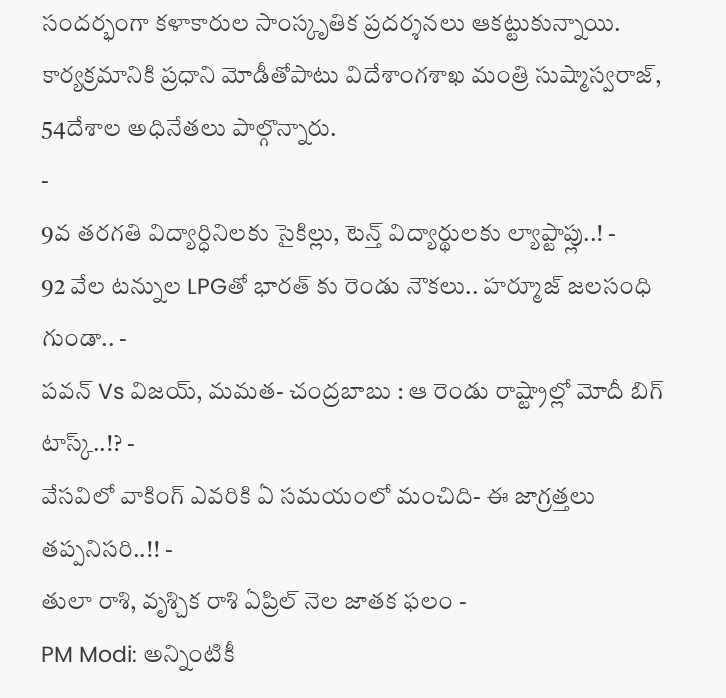సందర్భంగా కళాకారుల సాంస్కృతిక ప్రదర్శనలు ఆకట్టుకున్నాయి. కార్యక్రమానికి ప్రధాని మోడీతోపాటు విదేశాంగశాఖ మంత్రి సుష్మాస్వరాజ్, 54దేశాల అధినేతలు పాల్గొన్నారు.
-
9వ తరగతి విద్యార్ధినిలకు సైకిల్లు, టెన్త్ విద్యార్థులకు ల్యాప్టాప్లు..! -
92 వేల టన్నుల LPGతో భారత్ కు రెండు నౌకలు.. హర్మూజ్ జలసంధి గుండా.. -
పవన్ Vs విజయ్, మమత- చంద్రబాబు : ఆ రెండు రాష్ట్రాల్లో మోదీ బిగ్ టాస్క్..!? -
వేసవిలో వాకింగ్ ఎవరికి ఏ సమయంలో మంచిది- ఈ జాగ్రత్తలు తప్పనిసరి..!! -
తులా రాశి, వృశ్చిక రాశి ఏప్రిల్ నెల జాతక ఫలం -
PM Modi: అన్నింటికీ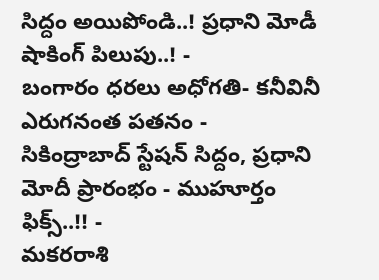సిద్దం అయిపోండి..! ప్రధాని మోడీ షాకింగ్ పిలుపు..! -
బంగారం ధరలు అధోగతి- కనీవినీ ఎరుగనంత పతనం -
సికింద్రాబాద్ స్టేషన్ సిద్దం, ప్రధాని మోదీ ప్రారంభం - ముహూర్తం ఫిక్స్..!! -
మకరరాశి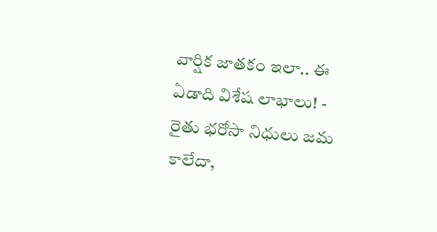వార్షిక జాతకం ఇలా.. ఈ ఏడాది విశేష లాభాలు! -
రైతు భరోసా నిధులు జమ కాలేదా,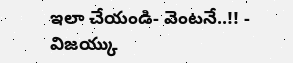ఇలా చేయండి- వెంటనే..!! -
విజయ్కు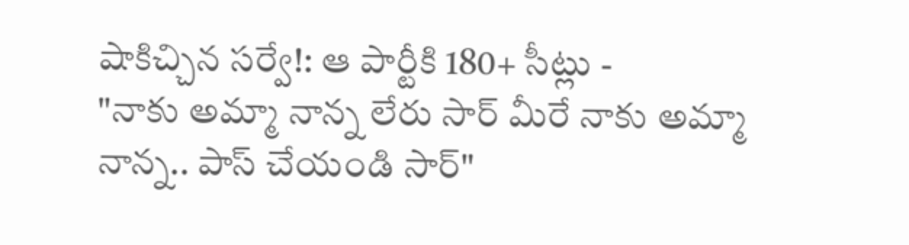షాకిచ్చిన సర్వే!: ఆ పార్టీకి 180+ సీట్లు -
"నాకు అమ్మా నాన్న లేరు సార్ మీరే నాకు అమ్మా నాన్న.. పాస్ చేయండి సార్"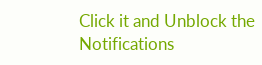Click it and Unblock the Notifications